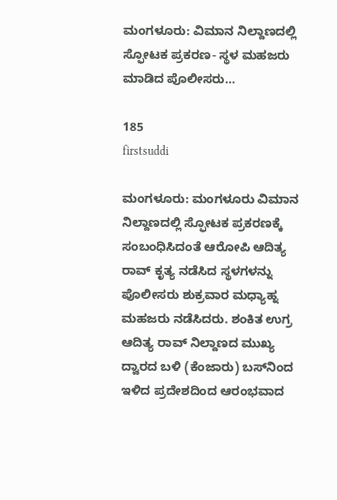ಮಂಗಳೂರು: ವಿಮಾನ ನಿಲ್ದಾಣದಲ್ಲಿ ಸ್ಫೋಟಕ ಪ್ರಕರಣ- ಸ್ಥಳ ಮಹಜರು ಮಾಡಿದ ಪೊಲೀಸರು…

185
firstsuddi

ಮಂಗಳೂರು: ಮಂಗಳೂರು ವಿಮಾನ ನಿಲ್ದಾಣದಲ್ಲಿ ಸ್ಫೋಟಕ ಪ್ರಕರಣಕ್ಕೆ ಸಂಬಂಧಿಸಿದಂತೆ ಆರೋಪಿ ಆದಿತ್ಯ ರಾವ್ ಕೃತ್ಯ ನಡೆಸಿದ ಸ್ಥಳಗಳನ್ನು ಪೊಲೀಸರು ಶುಕ್ರವಾರ ಮಧ್ಯಾಹ್ನ ಮಹಜರು ನಡೆಸಿದರು. ಶಂಕಿತ ಉಗ್ರ ಆದಿತ್ಯ ರಾವ್ ನಿಲ್ದಾಣದ ಮುಖ್ಯ ದ್ವಾರದ ಬಳಿ (ಕೆಂಜಾರು) ಬಸ್‌ನಿಂದ ಇಳಿದ ಪ್ರದೇಶದಿಂದ ಆರಂಭವಾದ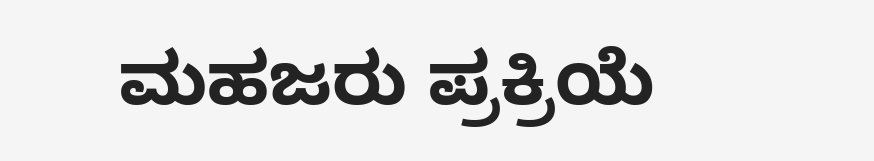ಮಹಜರು ಪ್ರಕ್ರಿಯೆ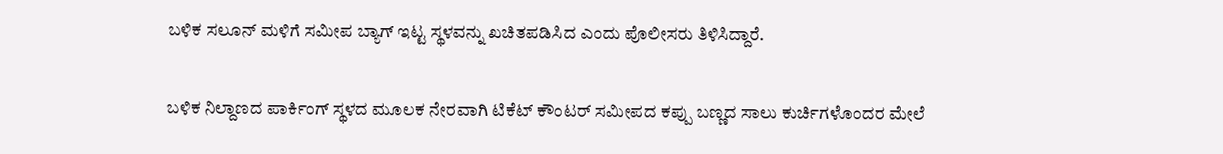ಬಳಿಕ ಸಲೂನ್ ಮಳಿಗೆ ಸಮೀಪ ಬ್ಯಾಗ್ ಇಟ್ಟ ಸ್ಥಳವನ್ನು ಖಚಿತಪಡಿಸಿದ ಎಂದು ಪೊಲೀಸರು ತಿಳಿಸಿದ್ದಾರೆ.

ಬಳಿಕ ನಿಲ್ದಾಣದ ಪಾರ್ಕಿಂಗ್ ಸ್ಥಳದ ಮೂಲಕ ನೇರವಾಗಿ ಟಿಕೆಟ್ ಕೌಂಟರ್ ಸಮೀಪದ ಕಪ್ಪು ಬಣ್ಣದ ಸಾಲು ಕುರ್ಚಿಗಳೊಂದರ ಮೇಲೆ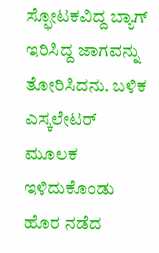ಸ್ಫೋಟಕವಿದ್ದ ಬ್ಯಾಗ್ ಇರಿಸಿದ್ದ ಜಾಗವನ್ನು ತೋರಿಸಿದನು. ಬಳಿಕ ಎಸ್ಕಲೇಟರ್ ಮೂಲಕ ಇಳಿದುಕೊಂಡು ಹೊರ ನಡೆದ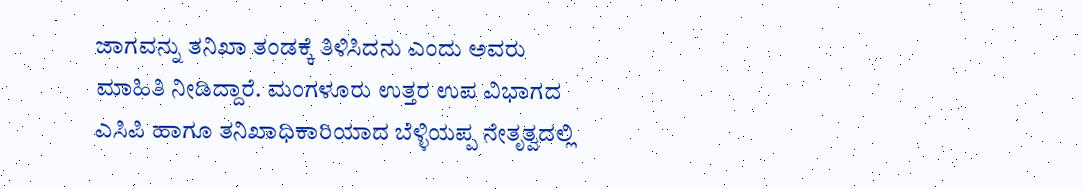ಜಾಗವನ್ನು ತನಿಖಾ ತಂಡಕ್ಕೆ ತಿಳಿಸಿದನು ಎಂದು ಅವರು ಮಾಹಿತಿ ನೀಡಿದ್ದಾರೆ. ಮಂಗಳೂರು ಉತ್ತರ ಉಪ ವಿಭಾಗದ ಎಸಿಪಿ ಹಾಗೂ ತನಿಖಾಧಿಕಾರಿಯಾದ ಬೆಳ್ಳಿಯಪ್ಪ ನೇತೃತ್ವದಲ್ಲಿ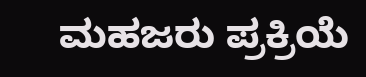ಮಹಜರು ಪ್ರಕ್ರಿಯೆ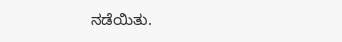ನಡೆಯಿತು.